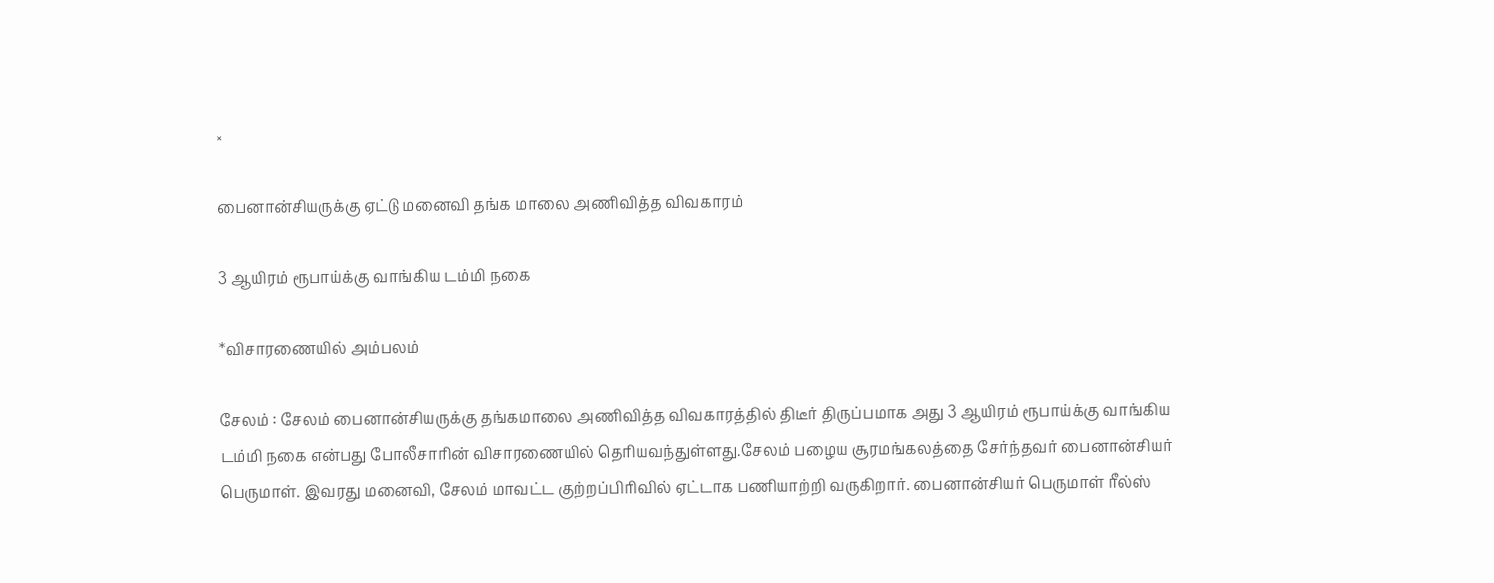×

பைனான்சியருக்கு ஏட்டு மனைவி தங்க மாலை அணிவித்த விவகாரம்

3 ஆயிரம் ரூபாய்க்கு வாங்கிய டம்மி நகை

*விசாரணையில் அம்பலம்

சேலம் : சேலம் பைனான்சியருக்கு தங்கமாலை அணிவித்த விவகாரத்தில் திடீர் திருப்பமாக அது 3 ஆயிரம் ரூபாய்க்கு வாங்கிய டம்மி நகை என்பது போலீசாரின் விசாரணையில் தெரியவந்துள்ளது.சேலம் பழைய சூரமங்கலத்தை சேர்ந்தவர் பைனான்சியர் பெருமாள். இவரது மனைவி, சேலம் மாவட்ட குற்றப்பிரிவில் ஏட்டாக பணியாற்றி வருகிறார். பைனான்சியர் பெருமாள் ரீல்ஸ்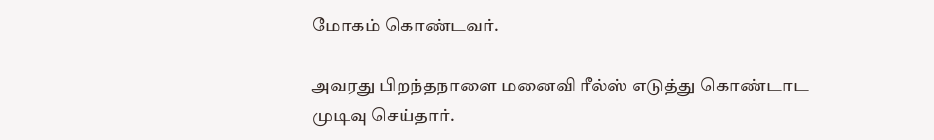மோகம் கொண்டவர்.

அவரது பிறந்தநாளை மனைவி ரீல்ஸ் எடுத்து கொண்டாட முடிவு செய்தார்.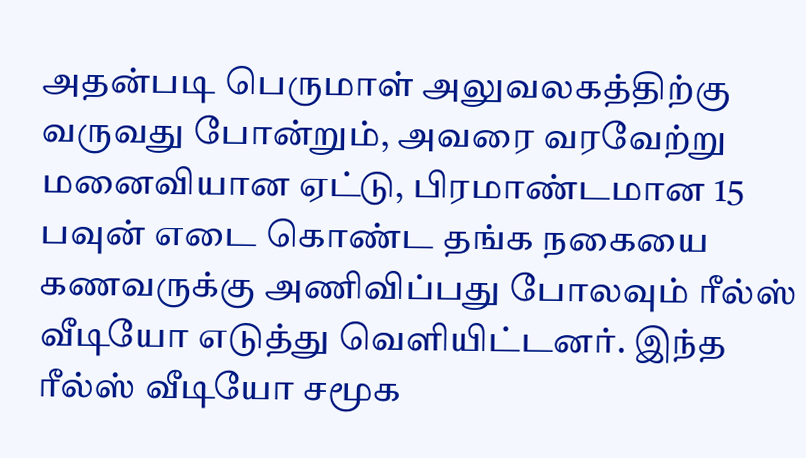அதன்படி பெருமாள் அலுவலகத்திற்கு வருவது போன்றும், அவரை வரவேற்று மனைவியான ஏட்டு, பிரமாண்டமான 15 பவுன் எடை கொண்ட தங்க நகையை கணவருக்கு அணிவிப்பது போலவும் ரீல்ஸ் வீடியோ எடுத்து வெளியிட்டனர். இந்த ரீல்ஸ் வீடியோ சமூக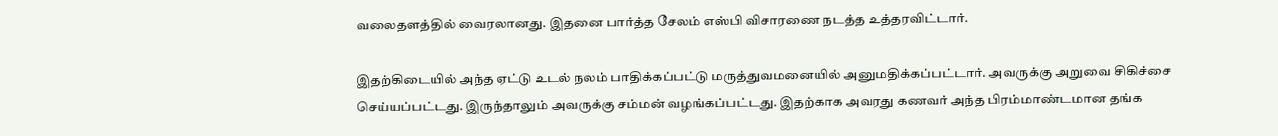வலைதளத்தில் வைரலானது. இதனை பார்த்த சேலம் எஸ்பி விசாரணை நடத்த உத்தரவிட்டார்.

இதற்கிடையில் அந்த ஏட்டு உடல் நலம் பாதிக்கப்பட்டு மருத்துவமனையில் அனுமதிக்கப்பட்டார். அவருக்கு அறுவை சிகிச்சை செய்யப்பட்டது. இருந்தாலும் அவருக்கு சம்மன் வழங்கப்பட்டது. இதற்காக அவரது கணவர் அந்த பிரம்மாண்டமான தங்க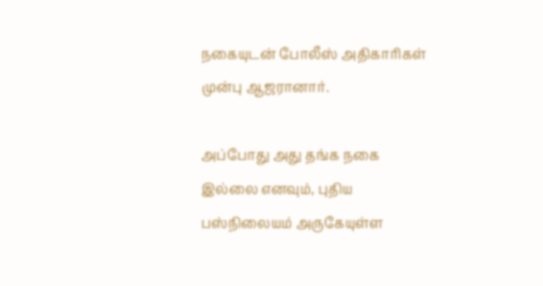நகையுடன் போலீஸ் அதிகாரிகள் முன்பு ஆஜரானார்.

அப்போது அது தங்க நகை இல்லை எனவும், புதிய பஸ்நிலையம் அருகேயுள்ள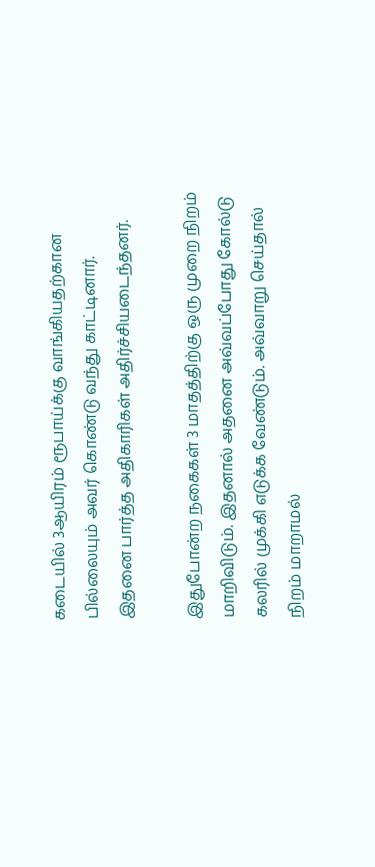கடையில் 3ஆயிரம் ரூபாய்க்கு வாங்கியதற்கான பில்லையும் அவர் கொண்டு வந்து காட்டினார். இதனை பார்த்த அதிகாரிகள் அதிர்ச்சியடைந்தனர்.

இதுபோன்ற நகைகள் 3 மாதத்திற்கு ஒரு முறை நிறம் மாறிவிடும். இதனால் அதனை அவ்வப்போது கோல்டு கலரில் முக்கி எடுக்க வேண்டும். அவ்வாறு செய்தால் நிறம் மாறாமல்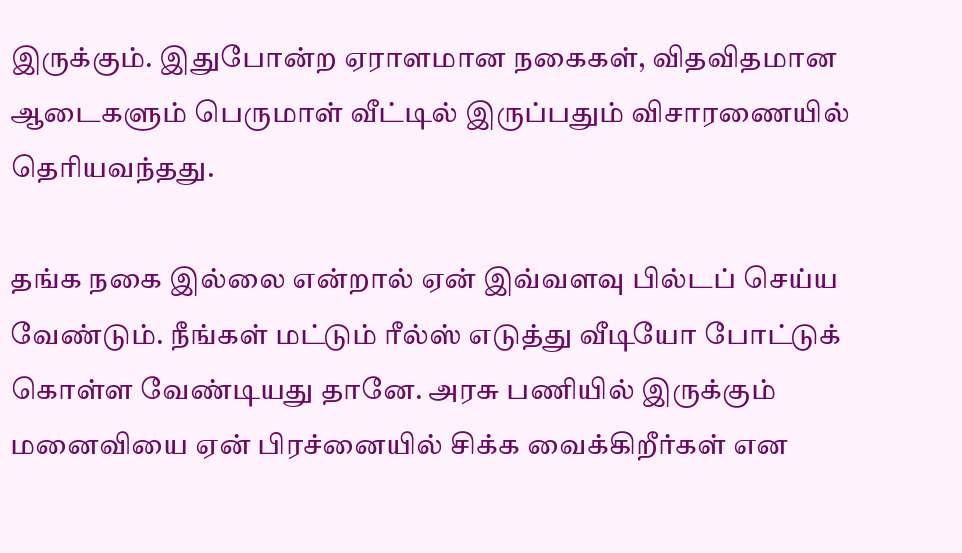இருக்கும். இதுபோன்ற ஏராளமான நகைகள், விதவிதமான ஆடைகளும் பெருமாள் வீட்டில் இருப்பதும் விசாரணையில் தெரியவந்தது.

தங்க நகை இல்லை என்றால் ஏன் இவ்வளவு பில்டப் செய்ய வேண்டும். நீங்கள் மட்டும் ரீல்ஸ் எடுத்து வீடியோ போட்டுக் கொள்ள வேண்டியது தானே. அரசு பணியில் இருக்கும் மனைவியை ஏன் பிரச்னையில் சிக்க வைக்கிறீர்கள் என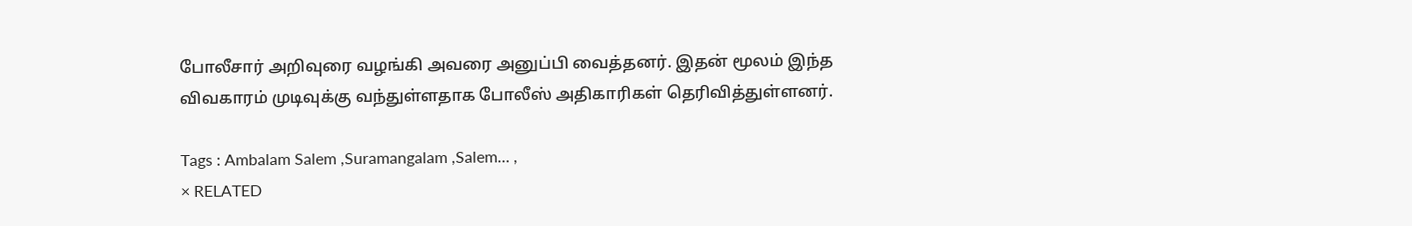போலீசார் அறிவுரை வழங்கி அவரை அனுப்பி வைத்தனர். இதன் மூலம் இந்த விவகாரம் முடிவுக்கு வந்துள்ளதாக போலீஸ் அதிகாரிகள் தெரிவித்துள்ளனர்.

Tags : Ambalam Salem ,Suramangalam ,Salem… ,
× RELATED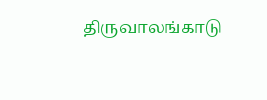திருவாலங்காடு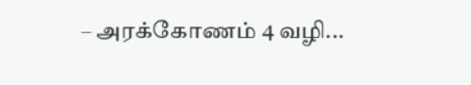– அரக்கோணம் 4 வழி...